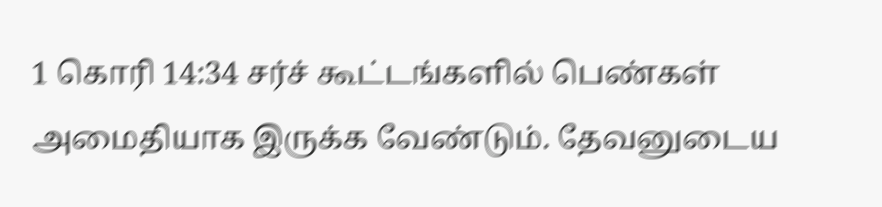1 கொரி 14:34 சர்ச் கூட்டங்களில் பெண்கள் அமைதியாக இருக்க வேண்டும். தேவனுடைய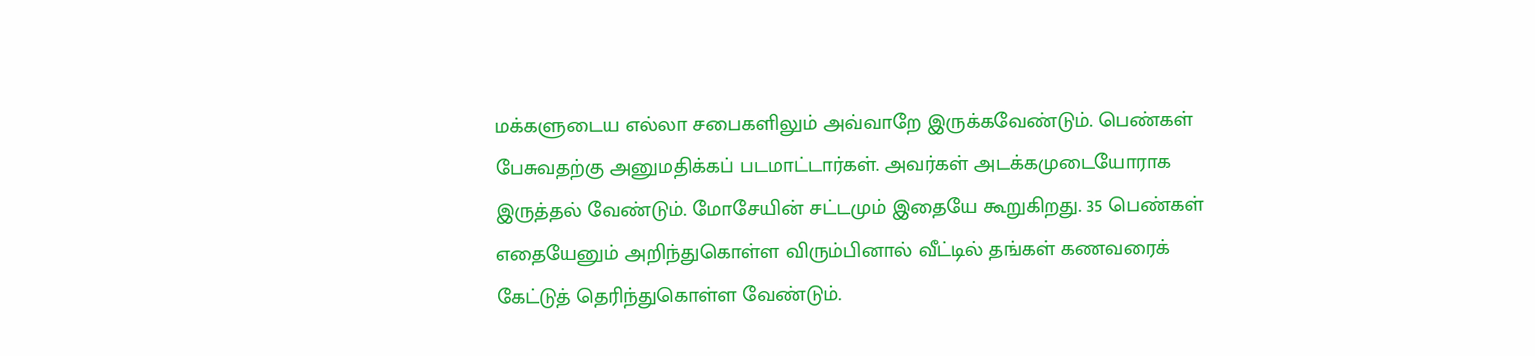மக்களுடைய எல்லா சபைகளிலும் அவ்வாறே இருக்கவேண்டும். பெண்கள் பேசுவதற்கு அனுமதிக்கப் படமாட்டார்கள். அவர்கள் அடக்கமுடையோராக இருத்தல் வேண்டும். மோசேயின் சட்டமும் இதையே கூறுகிறது. 35 பெண்கள் எதையேனும் அறிந்துகொள்ள விரும்பினால் வீட்டில் தங்கள் கணவரைக் கேட்டுத் தெரிந்துகொள்ள வேண்டும்.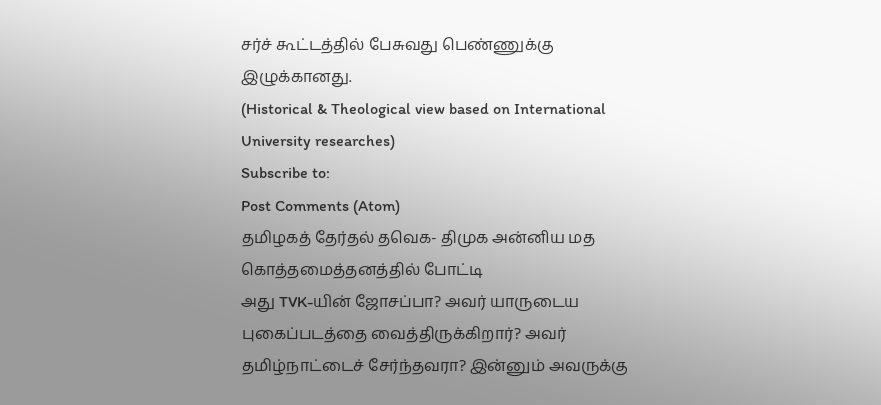சர்ச் கூட்டத்தில் பேசுவது பெண்ணுக்கு இழுக்கானது.
(Historical & Theological view based on International University researches)
Subscribe to:
Post Comments (Atom)
தமிழகத் தேர்தல் தவெக- திமுக அன்னிய மத கொத்தமைத்தனத்தில் போட்டி
அது TVK-யின் ஜோசப்பா? அவர் யாருடைய புகைப்படத்தை வைத்திருக்கிறார்? அவர் தமிழ்நாட்டைச் சேர்ந்தவரா? இன்னும் அவருக்கு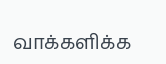வாக்களிக்க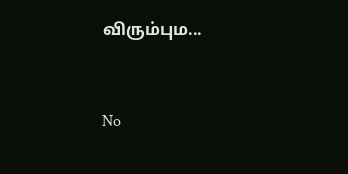விரும்பும...


No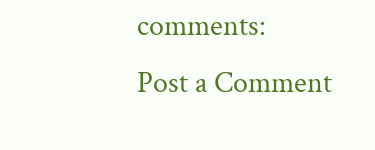comments:
Post a Comment